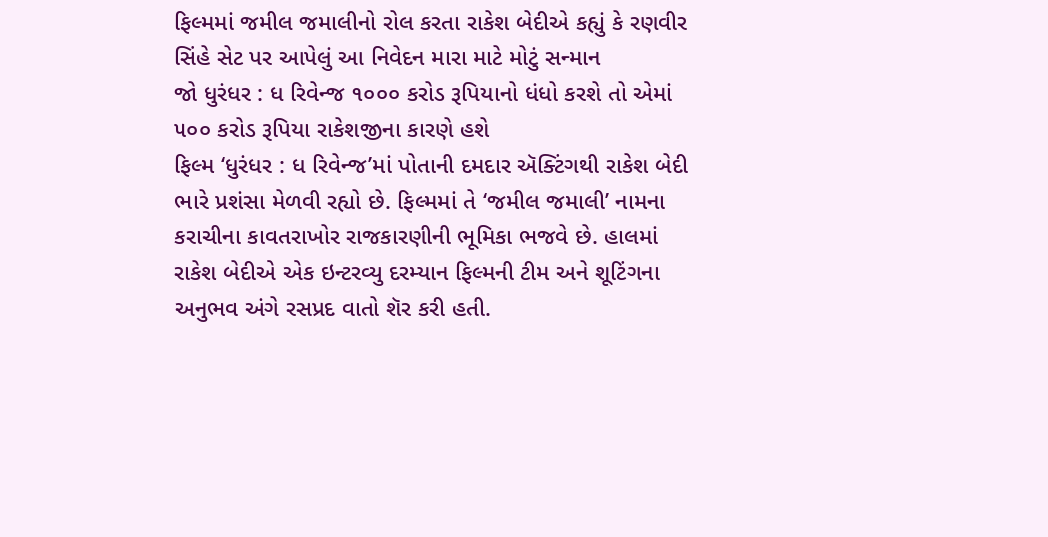ફિલ્મમાં જમીલ જમાલીનો રોલ કરતા રાકેશ બેદીએ કહ્યું કે રણવીર સિંહે સેટ પર આપેલું આ નિવેદન મારા માટે મોટું સન્માન
જો ધુરંધર : ધ રિવેન્જ ૧૦૦૦ કરોડ રૂપિયાનો ધંધો કરશે તો એમાં ૫૦૦ કરોડ રૂપિયા રાકેશજીના કારણે હશે
ફિલ્મ ‘ધુરંધર : ધ રિવેન્જ’માં પોતાની દમદાર ઍક્ટિંગથી રાકેશ બેદી ભારે પ્રશંસા મેળવી રહ્યો છે. ફિલ્મમાં તે ‘જમીલ જમાલી’ નામના કરાચીના કાવતરાખોર રાજકારણીની ભૂમિકા ભજવે છે. હાલમાં રાકેશ બેદીએ એક ઇન્ટરવ્યુ દરમ્યાન ફિલ્મની ટીમ અને શૂટિંગના અનુભવ અંગે રસપ્રદ વાતો શૅર કરી હતી.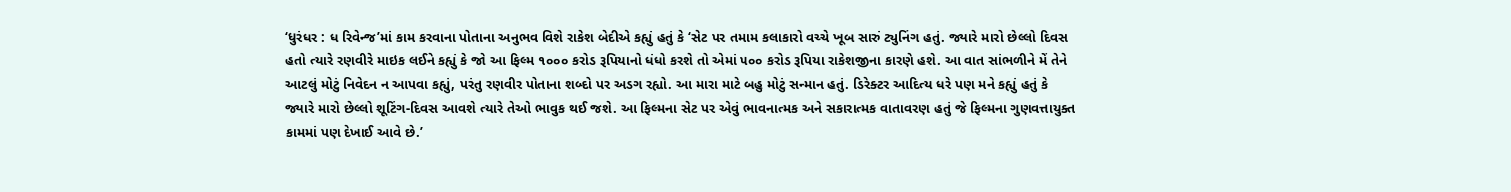‘ધુરંધર : ધ રિવેન્જ’માં કામ કરવાના પોતાના અનુભવ વિશે રાકેશ બેદીએ કહ્યું હતું કે ‘સેટ પર તમામ કલાકારો વચ્ચે ખૂબ સારું ટ્યુનિંગ હતું. જ્યારે મારો છેલ્લો દિવસ હતો ત્યારે રણવીરે માઇક લઈને કહ્યું કે જો આ ફિલ્મ ૧૦૦૦ કરોડ રૂપિયાનો ધંધો કરશે તો એમાં ૫૦૦ કરોડ રૂપિયા રાકેશજીના કારણે હશે. આ વાત સાંભળીને મેં તેને આટલું મોટું નિવેદન ન આપવા કહ્યું, પરંતુ રણવીર પોતાના શબ્દો પર અડગ રહ્યો. આ મારા માટે બહુ મોટું સન્માન હતું. ડિરેક્ટર આદિત્ય ધરે પણ મને કહ્યું હતું કે જ્યારે મારો છેલ્લો શૂટિંગ-દિવસ આવશે ત્યારે તેઓ ભાવુક થઈ જશે. આ ફિલ્મના સેટ પર એવું ભાવનાત્મક અને સકારાત્મક વાતાવરણ હતું જે ફિલ્મના ગુણવત્તાયુક્ત કામમાં પણ દેખાઈ આવે છે.’